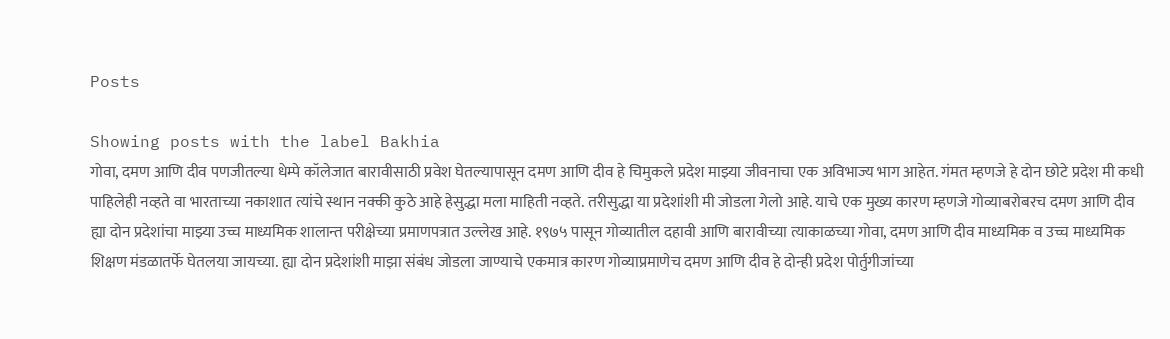Posts

Showing posts with the label Bakhia
गोवा, दमण आणि दीव पणजीतल्या धेम्पे कॉलेजात बारावीसाठी प्रवेश घेतल्यापासून दमण आणि दीव हे चिमुकले प्रदेश माझ्या जीवनाचा एक अविभाज्य भाग आहेत. गंमत म्हणजे हे दोन छोटे प्रदेश मी कधी पाहिलेही नव्हते वा भारताच्या नकाशात त्यांचे स्थान नक्की कुठे आहे हेसुद्धा मला माहिती नव्हते. तरीसुद्धा या प्रदेशांशी मी जोडला गेलो आहे. याचे एक मुख्य कारण म्हणजे गोव्याबरोबरच दमण आणि दीव ह्या दोन प्रदेशांचा माझ्या उच्च माध्यमिक शालान्त परीक्षेच्या प्रमाणपत्रात उल्लेख आहे. १९७५ पासून गोव्यातील दहावी आणि बारावीच्या त्याकाळच्या गोवा, दमण आणि दीव माध्यमिक व उच्च माध्यमिक शिक्षण मंडळातर्फे घेतलया जायच्या. ह्या दोन प्रदेशांशी माझा संबंध जोडला जाण्याचे एकमात्र कारण गोव्याप्रमाणेच दमण आणि दीव हे दोन्ही प्रदेश पोर्तुगीजांच्या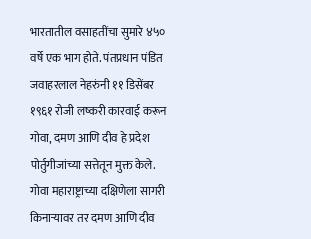भारतातील वसाहतींचा सुमारे ४५० वर्षे एक भाग होते. पंतप्रधान पंडित जवाहरलाल नेहरुंनी ११ डिसेंबर १९६१ रोजी लष्करी कारवाई करून गोवा, दमण आणि दीव हे प्रदेश पोर्तुगीजांच्या सत्तेतून मुक्त केले. गोवा महाराष्ट्राच्या दक्षिणेला सागरी किनाऱ्यावर तर दमण आणि दीव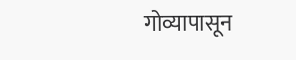गोव्यापासून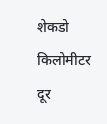शेकडो किलोमीटर दूर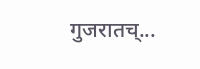गुजरातच्...